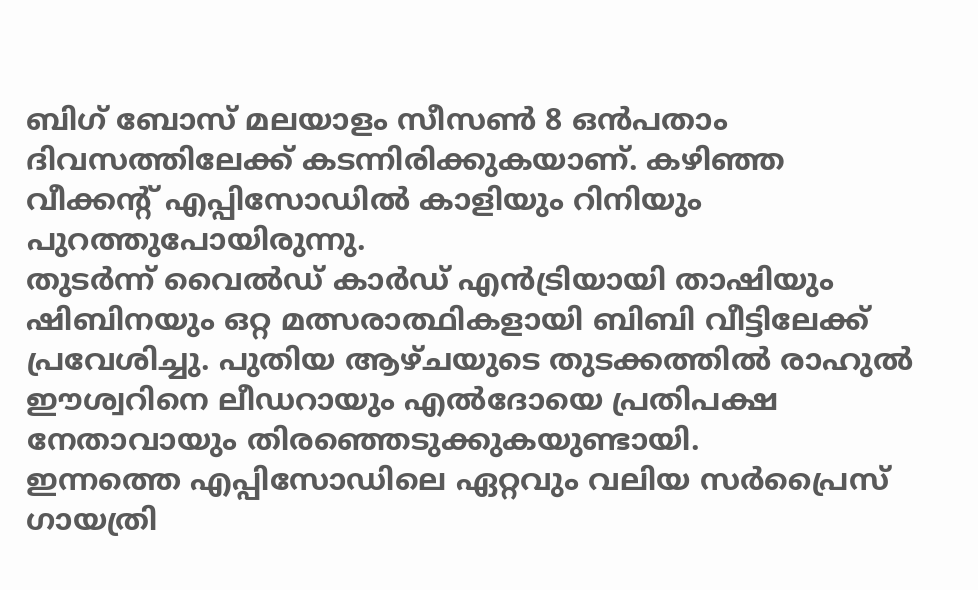ബിഗ് ബോസ് മലയാളം സീസൺ 8 ഒൻപതാം ദിവസത്തിലേക്ക് കടന്നിരിക്കുകയാണ്. കഴിഞ്ഞ വീക്കന്റ് എപ്പിസോഡിൽ കാളിയും റിനിയും പുറത്തുപോയിരുന്നു.
തുടർന്ന് വൈൽഡ് കാർഡ് എൻട്രിയായി താഷിയും ഷിബിനയും ഒറ്റ മത്സരാത്ഥികളായി ബിബി വീട്ടിലേക്ക് പ്രവേശിച്ചു. പുതിയ ആഴ്ചയുടെ തുടക്കത്തിൽ രാഹുൽ ഈശ്വറിനെ ലീഡറായും എൽദോയെ പ്രതിപക്ഷ നേതാവായും തിരഞ്ഞെടുക്കുകയുണ്ടായി.
ഇന്നത്തെ എപ്പിസോഡിലെ ഏറ്റവും വലിയ സർപ്രൈസ് ഗായത്രി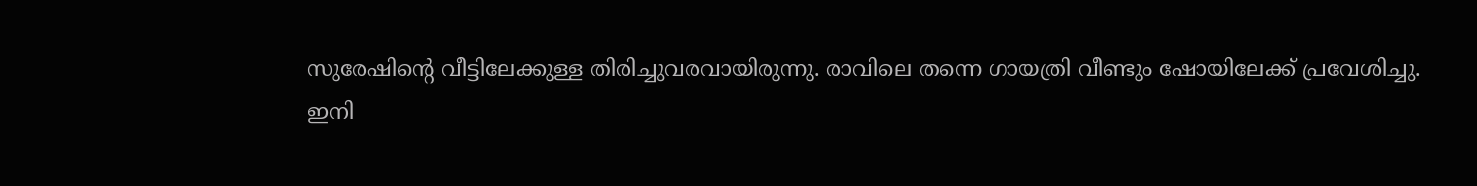സുരേഷിന്റെ വീട്ടിലേക്കുള്ള തിരിച്ചുവരവായിരുന്നു. രാവിലെ തന്നെ ഗായത്രി വീണ്ടും ഷോയിലേക്ക് പ്രവേശിച്ചു.
ഇനി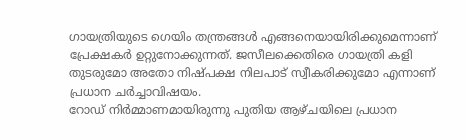ഗായത്രിയുടെ ഗെയിം തന്ത്രങ്ങൾ എങ്ങനെയായിരിക്കുമെന്നാണ് പ്രേക്ഷകർ ഉറ്റുനോക്കുന്നത്. ജസീലക്കെതിരെ ഗായത്രി കളി തുടരുമോ അതോ നിഷ്പക്ഷ നിലപാട് സ്വീകരിക്കുമോ എന്നാണ് പ്രധാന ചർച്ചാവിഷയം.
റോഡ് നിർമ്മാണമായിരുന്നു പുതിയ ആഴ്ചയിലെ പ്രധാന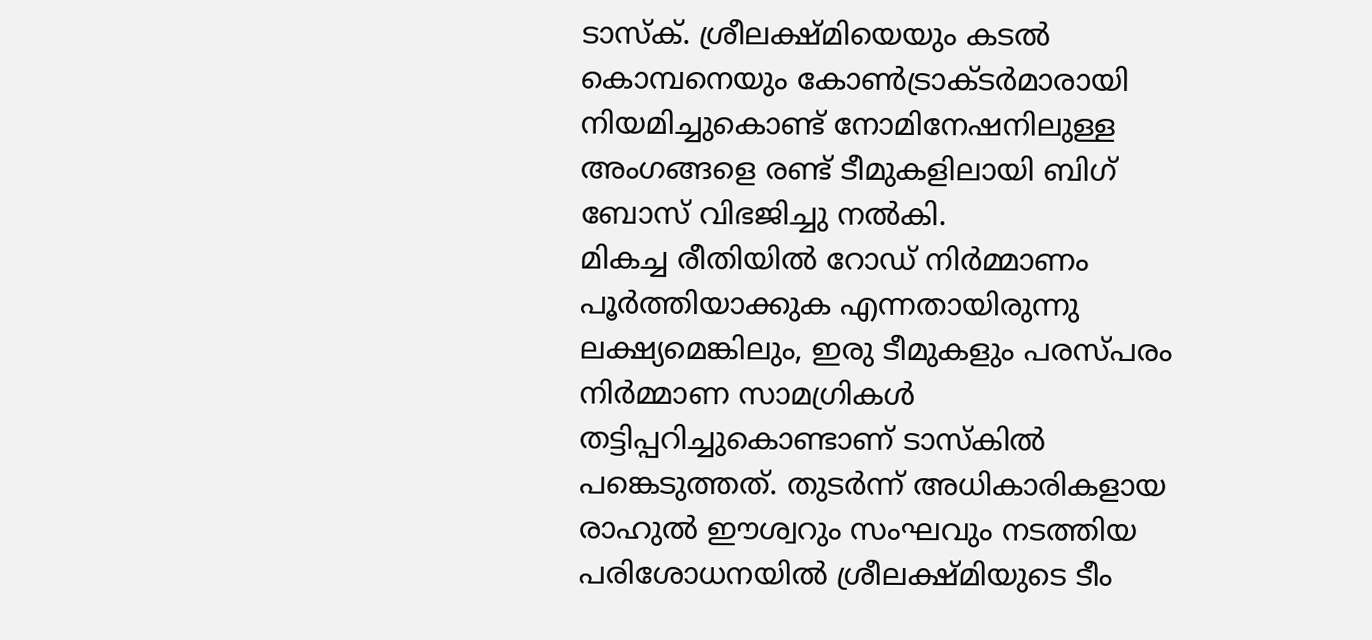ടാസ്ക്. ശ്രീലക്ഷ്മിയെയും കടൽ കൊമ്പനെയും കോൺട്രാക്ടർമാരായി നിയമിച്ചുകൊണ്ട് നോമിനേഷനിലുള്ള അംഗങ്ങളെ രണ്ട് ടീമുകളിലായി ബിഗ് ബോസ് വിഭജിച്ചു നൽകി.
മികച്ച രീതിയിൽ റോഡ് നിർമ്മാണം പൂർത്തിയാക്കുക എന്നതായിരുന്നു ലക്ഷ്യമെങ്കിലും, ഇരു ടീമുകളും പരസ്പരം നിർമ്മാണ സാമഗ്രികൾ തട്ടിപ്പറിച്ചുകൊണ്ടാണ് ടാസ്കിൽ പങ്കെടുത്തത്. തുടർന്ന് അധികാരികളായ രാഹുൽ ഈശ്വറും സംഘവും നടത്തിയ പരിശോധനയിൽ ശ്രീലക്ഷ്മിയുടെ ടീം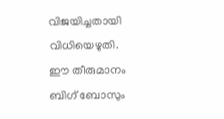വിജയിച്ചതായി വിധിയെഴുതി.
ഈ തീരുമാനം ബിഗ് ബോസും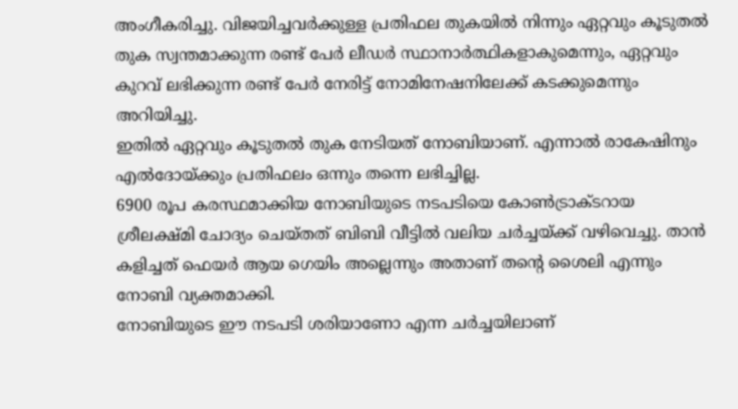അംഗീകരിച്ചു. വിജയിച്ചവർക്കുള്ള പ്രതിഫല തുകയിൽ നിന്നും ഏറ്റവും കൂടുതൽ തുക സ്വന്തമാക്കുന്ന രണ്ട് പേർ ലീഡർ സ്ഥാനാർത്ഥികളാകുമെന്നും, ഏറ്റവും കുറവ് ലഭിക്കുന്ന രണ്ട് പേർ നേരിട്ട് നോമിനേഷനിലേക്ക് കടക്കുമെന്നും അറിയിച്ചു.
ഇതിൽ ഏറ്റവും കൂടുതൽ തുക നേടിയത് നോബിയാണ്. എന്നാൽ രാകേഷിനും എൽദോയ്ക്കും പ്രതിഫലം ഒന്നും തന്നെ ലഭിച്ചില്ല.
6900 രൂപ കരസ്ഥമാക്കിയ നോബിയുടെ നടപടിയെ കോൺട്രാക്ടറായ ശ്രീലക്ഷ്മി ചോദ്യം ചെയ്തത് ബിബി വീട്ടിൽ വലിയ ചർച്ചയ്ക്ക് വഴിവെച്ചു. താൻ കളിച്ചത് ഫെയർ ആയ ഗെയിം അല്ലെന്നും അതാണ് തന്റെ ശൈലി എന്നും നോബി വ്യക്തമാക്കി.
നോബിയുടെ ഈ നടപടി ശരിയാണോ എന്ന ചർച്ചയിലാണ്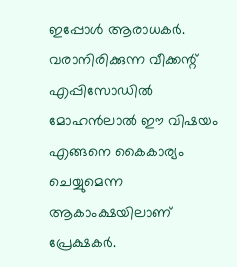ഇപ്പോൾ ആരാധകർ. വരാനിരിക്കുന്ന വീക്കന്റ് എപ്പിസോഡിൽ മോഹൻലാൽ ഈ വിഷയം എങ്ങനെ കൈകാര്യം ചെയ്യുമെന്ന ആകാംക്ഷയിലാണ് പ്രേക്ഷകർ.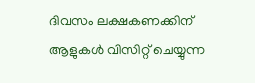ദിവസം ലക്ഷകണക്കിന് ആളുകൾ വിസിറ്റ് ചെയ്യുന്ന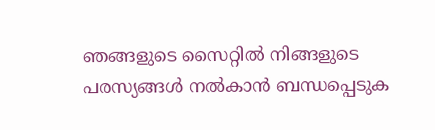ഞങ്ങളുടെ സൈറ്റിൽ നിങ്ങളുടെ പരസ്യങ്ങൾ നൽകാൻ ബന്ധപ്പെടുക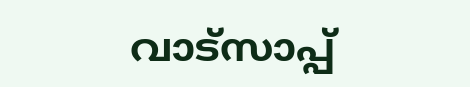വാട്സാപ്പ്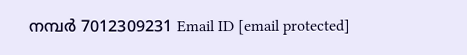നമ്പർ 7012309231 Email ID [email protected]